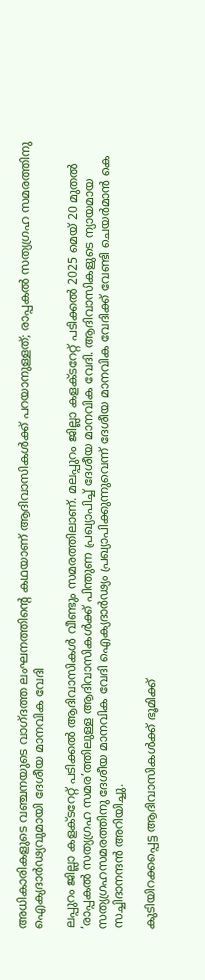അധികാരികളുടെ വഞ്ചനയുടെ വാഗ്ദത്ത ലംഘനത്തിന്റെ കഥയാണ് ആദിവാസികള്‍ക്ക് പറയാനുള്ളത്; രാപ്പകല്‍ സത്യഗ്രഹ സമരത്തിനു ഐക്യദാര്‍ഢ്യവുമായി ദേശീയ മാനവിക വേദി

ലപ്പുറം ജില്ലാ കളക്ടറേറ്റ് പടിക്കല്‍ ആദിവാസികള്‍ വീണ്ടും സമരത്തിലാണ്. മലപ്പുറം ജില്ലാ കളക്ടറേറ്റ് പടിക്കല്‍ 2025 മെയ് 20 മുതല്‍ ‘രാപ്പകല്‍ സത്യഗ്രഹ സമര’ത്തിലുള്ള ആദിവാസികള്‍ക്ക് പിന്തുണ പ്രഖ്യാപിച്ച് ദേശീയ മാനവിക വേദി. ആദിവാസികളുടെ ന്യായമായ സത്യഗ്രഹസമരത്തിനു ദേശീയ മാനവിക വേദി ഐക്യദാര്‍ഢ്യം പ്രഖ്യാപിക്കുന്നുവെന്ന് ദേശീയ മാനവിക വേദിക്ക് വേണ്ടി ചെയര്‍മാന്‍ കെ സച്ചിദാനന്ദന്‍ അറിയിച്ചു.

കുടിയിറക്കപ്പെട്ട ആദിവാസികള്‍ക്ക് ഭൂമിക്ക്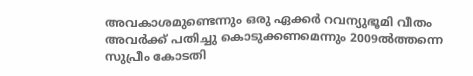അവകാശമുണ്ടെന്നും ഒരു ഏക്കര്‍ റവന്യുഭൂമി വീതം അവര്‍ക്ക് പതിച്ചു കൊടുക്കണമെന്നും 2009ല്‍ത്തന്നെ സുപ്രീം കോടതി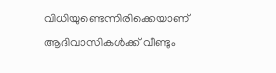വിധിയുണ്ടെന്നിരിക്കെയാണ് ആദിവാസികള്‍ക്ക് വീണ്ടും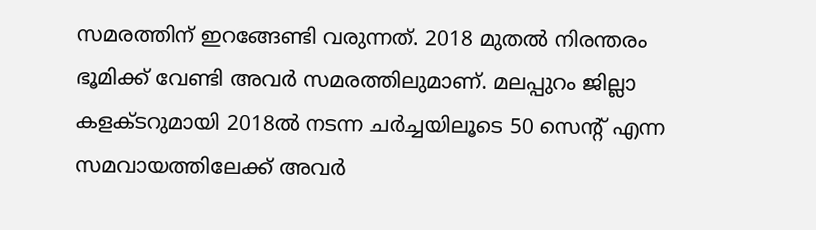സമരത്തിന് ഇറങ്ങേണ്ടി വരുന്നത്. 2018 മുതല്‍ നിരന്തരം ഭൂമിക്ക് വേണ്ടി അവര്‍ സമരത്തിലുമാണ്. മലപ്പുറം ജില്ലാ കളക്ടറുമായി 2018ല്‍ നടന്ന ചര്‍ച്ചയിലൂടെ 50 സെന്റ് എന്ന സമവായത്തിലേക്ക് അവര്‍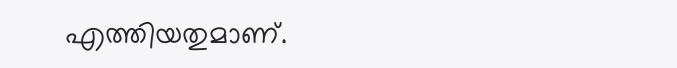എത്തിയതുമാണ്.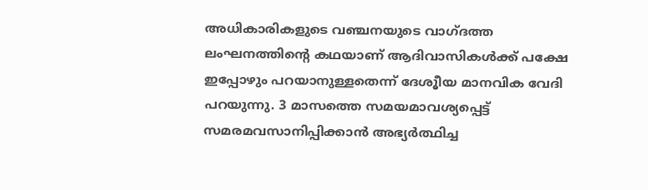അധികാരികളുടെ വഞ്ചനയുടെ വാഗ്ദത്ത ലംഘനത്തിന്റെ കഥയാണ് ആദിവാസികള്‍ക്ക് പക്ഷേ ഇപ്പോഴും പറയാനുള്ളതെന്ന് ദേശൂീയ മാനവിക വേദി പറയുന്നു. 3 മാസത്തെ സമയമാവശ്യപ്പെട്ട് സമരമവസാനിപ്പിക്കാന്‍ അഭ്യര്‍ത്ഥിച്ച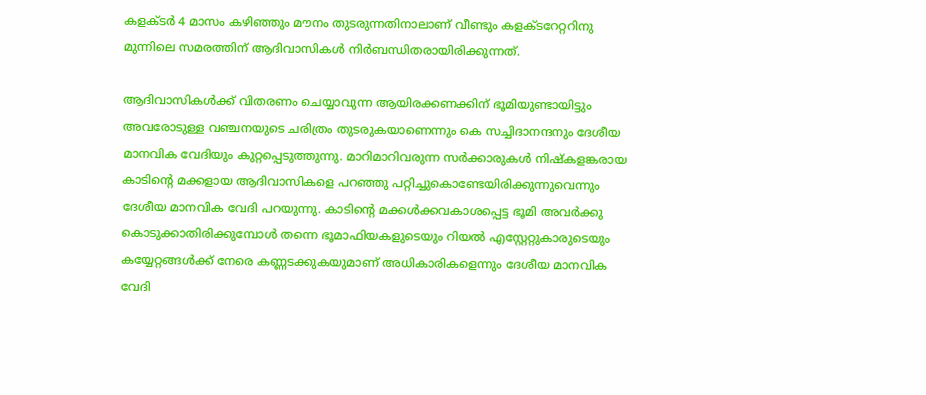കളക്ടര്‍ 4 മാസം കഴിഞ്ഞും മൗനം തുടരുന്നതിനാലാണ് വീണ്ടും കളക്ടറേറ്ററിനു മുന്നിലെ സമരത്തിന് ആദിവാസികള്‍ നിര്‍ബന്ധിതരായിരിക്കുന്നത്.

ആദിവാസികള്‍ക്ക് വിതരണം ചെയ്യാവുന്ന ആയിരക്കണക്കിന് ഭൂമിയുണ്ടായിട്ടും അവരോടുള്ള വഞ്ചനയുടെ ചരിത്രം തുടരുകയാണെന്നും കെ സച്ചിദാനന്ദനും ദേശീയ മാനവിക വേദിയും കുറ്റപ്പെടുത്തുന്നു. മാറിമാറിവരുന്ന സര്‍ക്കാരുകള്‍ നിഷ്‌കളങ്കരായ കാടിന്റെ മക്കളായ ആദിവാസികളെ പറഞ്ഞു പറ്റിച്ചുകൊണ്ടേയിരിക്കുന്നുവെന്നും ദേശീയ മാനവിക വേദി പറയുന്നു. കാടിന്റെ മക്കള്‍ക്കവകാശപ്പെട്ട ഭൂമി അവര്‍ക്കു കൊടുക്കാതിരിക്കുമ്പോള്‍ തന്നെ ഭൂമാഫിയകളുടെയും റിയല്‍ എസ്റ്റേറ്റുകാരുടെയും കയ്യേറ്റങ്ങള്‍ക്ക് നേരെ കണ്ണടക്കുകയുമാണ് അധികാരികളെന്നും ദേശീയ മാനവിക വേദി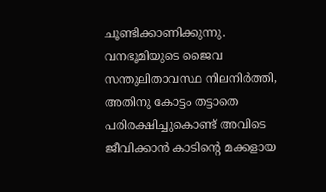ചൂണ്ടിക്കാണിക്കുന്നു. വനഭൂമിയുടെ ജൈവ സന്തുലിതാവസ്ഥ നിലനിര്‍ത്തി, അതിനു കോട്ടം തട്ടാതെ പരിരക്ഷിച്ചുകൊണ്ട് അവിടെ ജീവിക്കാന്‍ കാടിന്റെ മക്കളായ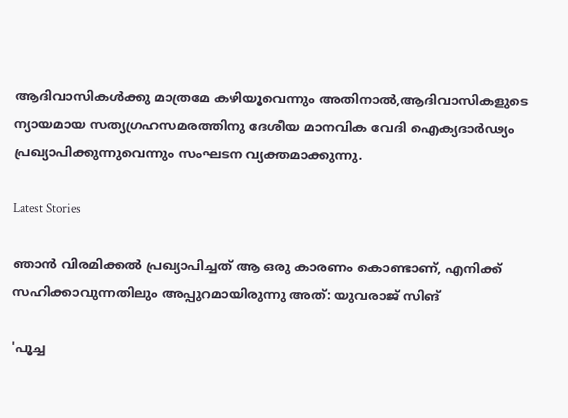ആദിവാസികള്‍ക്കു മാത്രമേ കഴിയൂവെന്നും അതിനാല്‍,ആദിവാസികളുടെ ന്യായമായ സത്യഗ്രഹസമരത്തിനു ദേശീയ മാനവിക വേദി ഐക്യദാര്‍ഢ്യം പ്രഖ്യാപിക്കുന്നുവെന്നും സംഘടന വ്യക്തമാക്കുന്നു.

Latest Stories

ഞാൻ വിരമിക്കൽ പ്രഖ്യാപിച്ചത് ആ ഒരു കാരണം കൊണ്ടാണ്, എനിക്ക് സഹിക്കാവുന്നതിലും അപ്പുറമായിരുന്നു അത്: യുവരാജ് സിങ്

'പൂച്ച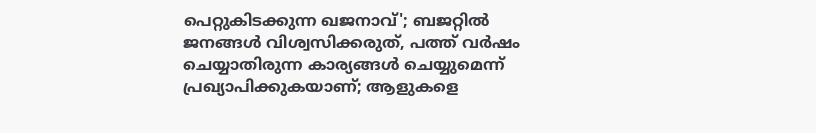പെറ്റുകിട‌ക്കുന്ന ഖജനാവ്'; ബജറ്റിൽ ജനങ്ങൾ വിശ്വസിക്കരുത്, പത്ത് വർഷം ചെയ്യാതിരുന്ന കാര്യങ്ങൾ ചെയ്യുമെന്ന് പ്രഖ്യാപിക്കുകയാണ്; ആളുകളെ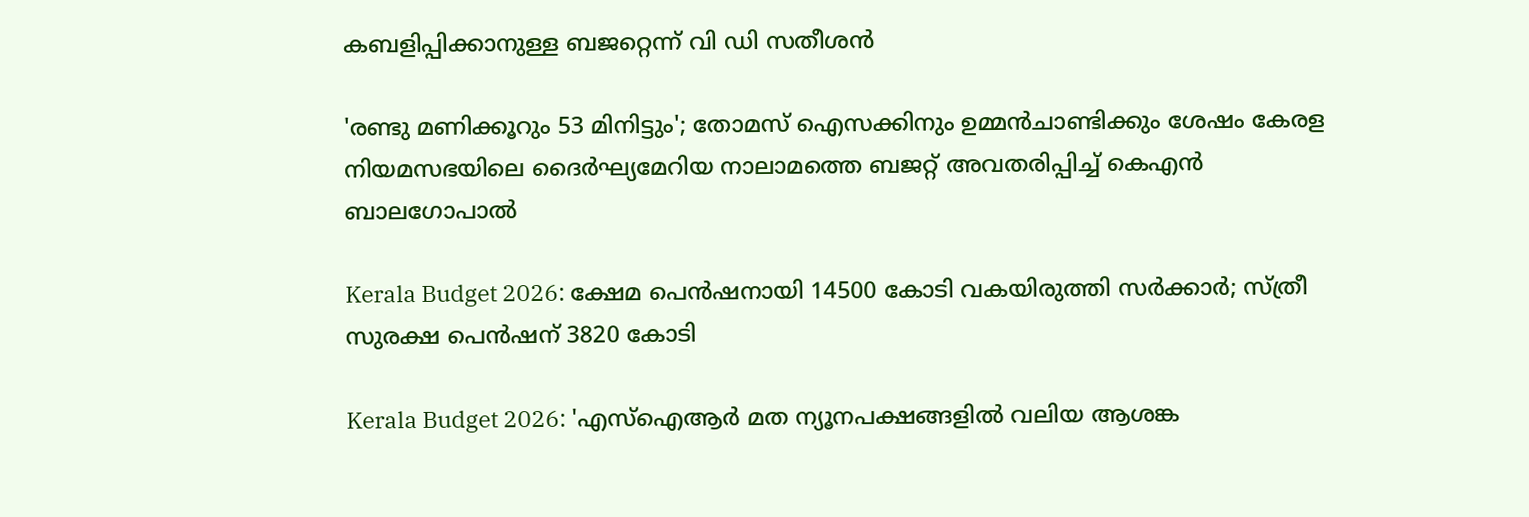കബളിപ്പിക്കാനുള്ള ബജറ്റെന്ന് വി ഡി സതീശൻ

'രണ്ടു മണിക്കൂറും 53 മിനിട്ടും'; തോമസ് ഐസക്കിനും ഉമ്മൻചാണ്ടിക്കും ശേഷം കേരള നിയമസഭയിലെ ദൈര്‍ഘ്യമേറിയ നാലാമത്തെ ബജറ്റ് അവതരിപ്പിച്ച് കെഎൻ ബാലഗോപാൽ

Kerala Budget 2026: ക്ഷേമ പെൻഷനായി 14500 കോടി വകയിരുത്തി സർക്കാർ; സ്ത്രീ സുരക്ഷ പെൻഷന് 3820 കോടി

Kerala Budget 2026: 'എസ്ഐആർ മത ന്യൂനപക്ഷങ്ങളിൽ വലിയ ആശങ്ക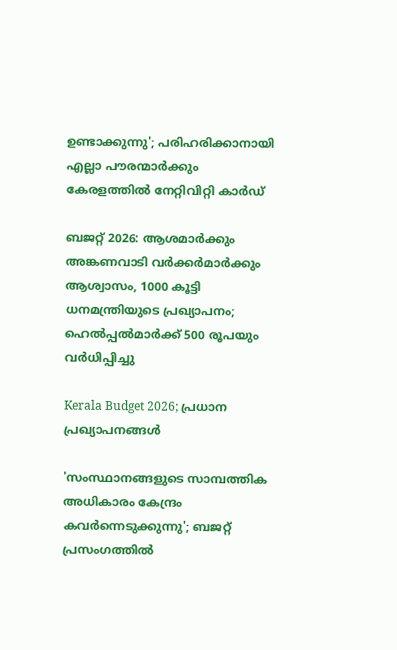ഉണ്ടാക്കുന്നു'; പരിഹരിക്കാനായി എല്ലാ പൗരന്മാർക്കും കേരളത്തിൽ നേറ്റിവിറ്റി കാർഡ്

ബജറ്റ് 2026: ആശമാർക്കും അങ്കണവാടി വർക്കർമാർക്കും ആശ്വാസം, 1000 കൂട്ടി ധനമന്ത്രിയുടെ പ്രഖ്യാപനം; ഹെൽപ്പൽമാർക്ക് 500 രൂപയും വർധിപ്പിച്ചു

Kerala Budget 2026; പ്രധാന പ്രഖ്യാപനങ്ങൾ

'സംസ്ഥാനങ്ങളുടെ സാമ്പത്തിക അധികാരം കേന്ദ്രം കവര്‍ന്നെടുക്കുന്നു'; ബജറ്റ് പ്രസംഗത്തില്‍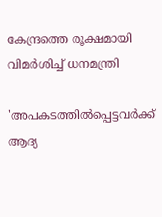കേന്ദ്രത്തെ രൂക്ഷമായി വിമര്‍ശിച്ച് ധനമന്ത്രി

'അപകടത്തിൽപ്പെട്ടവർക്ക് ആദ്യ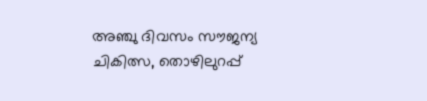അഞ്ചു ദിവസം സൗജന്യ ചികിത്സ, തൊഴിലുറപ്പ്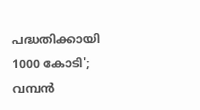പദ്ധതിക്കായി 1000 കോടി'; വമ്പൻ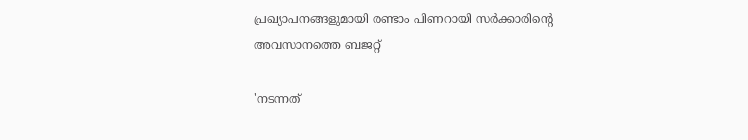പ്രഖ്യാപനങ്ങളുമായി രണ്ടാം പിണറായി സർക്കാരിൻ്റെ അവസാനത്തെ ബജറ്റ്

'നടന്നത്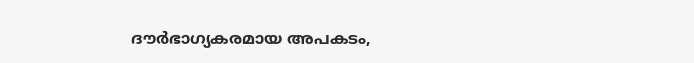ദൗര്‍ഭാഗ്യകരമായ അപകടം,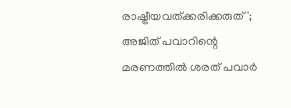രാഷ്ട്രീയവത്ക്കരിക്കരുത്'; അജിത് പവാറിന്റെ മരണത്തില്‍ ശരത് പവാർ